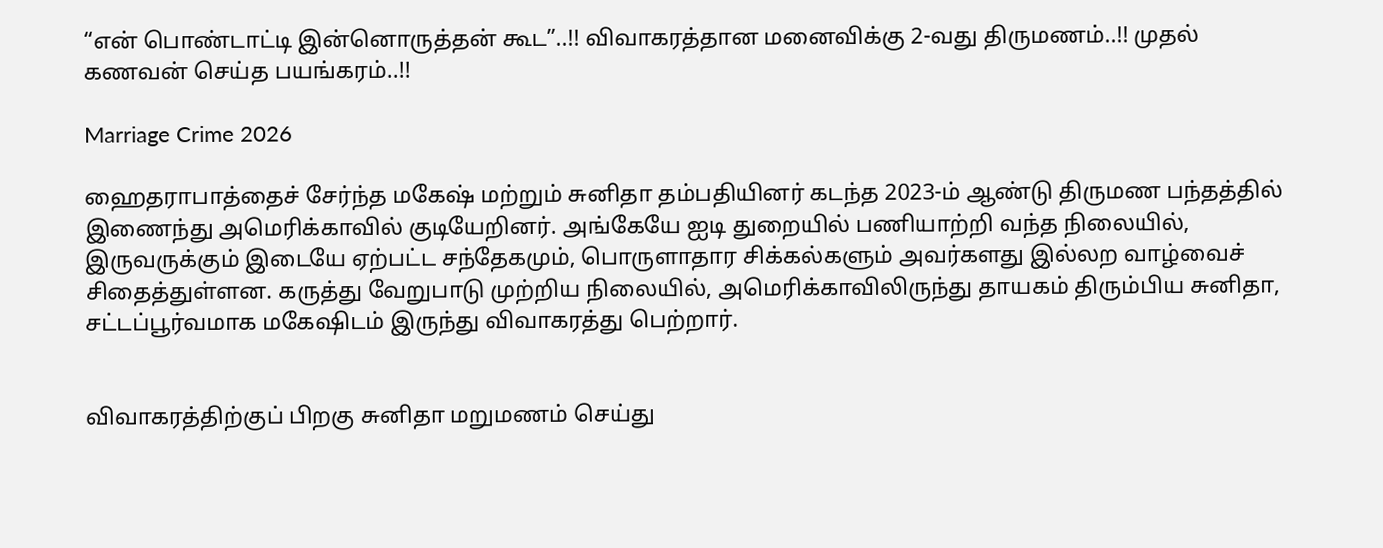“என் பொண்டாட்டி இன்னொருத்தன் கூட”..!! விவாகரத்தான மனைவிக்கு 2-வது திருமணம்..!! முதல் கணவன் செய்த பயங்கரம்..!!

Marriage Crime 2026

ஹைதராபாத்தைச் சேர்ந்த மகேஷ் மற்றும் சுனிதா தம்பதியினர் கடந்த 2023-ம் ஆண்டு திருமண பந்தத்தில் இணைந்து அமெரிக்காவில் குடியேறினர். அங்கேயே ஐடி துறையில் பணியாற்றி வந்த நிலையில், இருவருக்கும் இடையே ஏற்பட்ட சந்தேகமும், பொருளாதார சிக்கல்களும் அவர்களது இல்லற வாழ்வைச் சிதைத்துள்ளன. கருத்து வேறுபாடு முற்றிய நிலையில், அமெரிக்காவிலிருந்து தாயகம் திரும்பிய சுனிதா, சட்டப்பூர்வமாக மகேஷிடம் இருந்து விவாகரத்து பெற்றார்.


விவாகரத்திற்குப் பிறகு சுனிதா மறுமணம் செய்து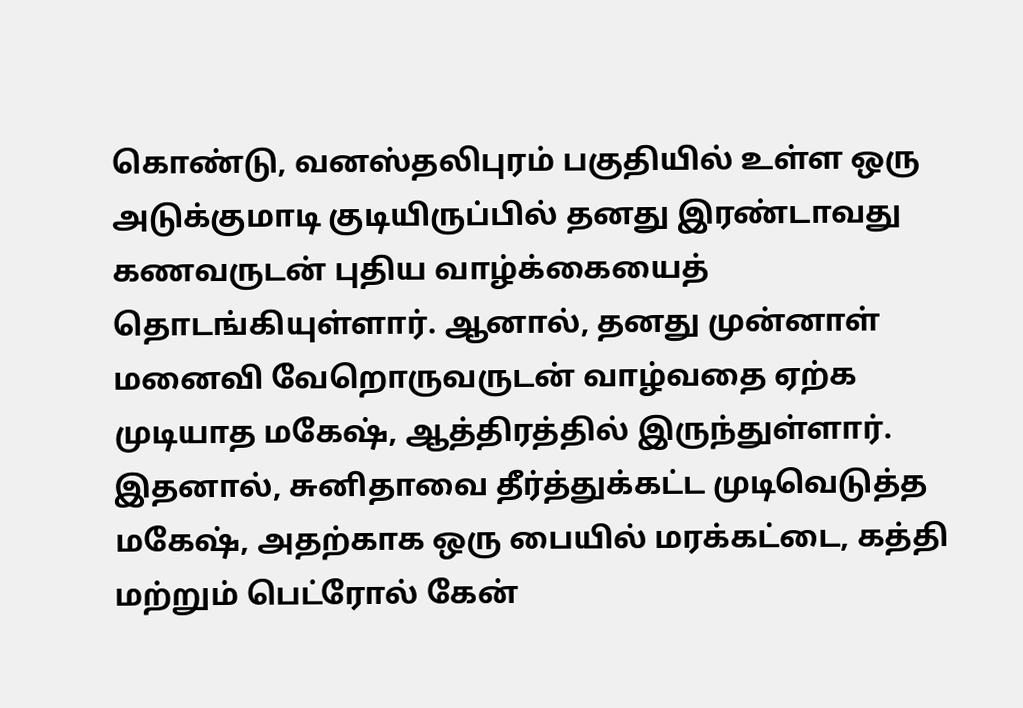கொண்டு, வனஸ்தலிபுரம் பகுதியில் உள்ள ஒரு அடுக்குமாடி குடியிருப்பில் தனது இரண்டாவது கணவருடன் புதிய வாழ்க்கையைத் தொடங்கியுள்ளார். ஆனால், தனது முன்னாள் மனைவி வேறொருவருடன் வாழ்வதை ஏற்க முடியாத மகேஷ், ஆத்திரத்தில் இருந்துள்ளார். இதனால், சுனிதாவை தீர்த்துக்கட்ட முடிவெடுத்த மகேஷ், அதற்காக ஒரு பையில் மரக்கட்டை, கத்தி மற்றும் பெட்ரோல் கேன்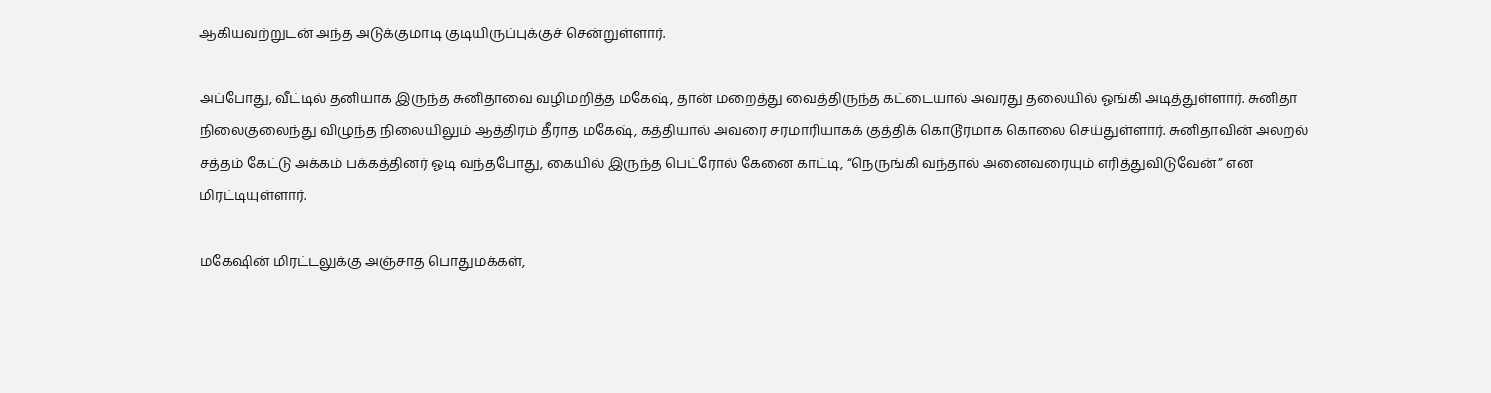ஆகியவற்றுடன் அந்த அடுக்குமாடி குடியிருப்புக்குச் சென்றுள்ளார்.

அப்போது, வீட்டில் தனியாக இருந்த சுனிதாவை வழிமறித்த மகேஷ், தான் மறைத்து வைத்திருந்த கட்டையால் அவரது தலையில் ஓங்கி அடித்துள்ளார். சுனிதா நிலைகுலைந்து விழுந்த நிலையிலும் ஆத்திரம் தீராத மகேஷ், கத்தியால் அவரை சரமாரியாகக் குத்திக் கொடூரமாக கொலை செய்துள்ளார். சுனிதாவின் அலறல் சத்தம் கேட்டு அக்கம் பக்கத்தினர் ஓடி வந்தபோது, கையில் இருந்த பெட்ரோல் கேனை காட்டி, “நெருங்கி வந்தால் அனைவரையும் எரித்துவிடுவேன்” என மிரட்டியுள்ளார்.

மகேஷின் மிரட்டலுக்கு அஞ்சாத பொதுமக்கள்,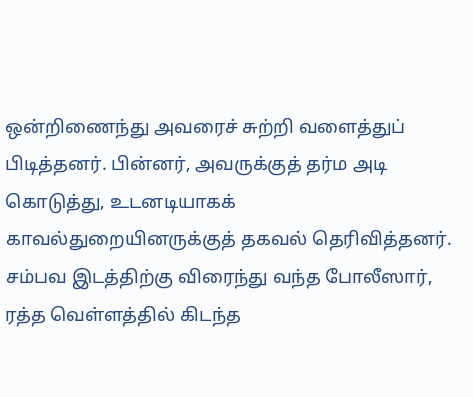ஒன்றிணைந்து அவரைச் சுற்றி வளைத்துப் பிடித்தனர். பின்னர், அவருக்குத் தர்ம அடி கொடுத்து, உடனடியாகக் காவல்துறையினருக்குத் தகவல் தெரிவித்தனர். சம்பவ இடத்திற்கு விரைந்து வந்த போலீஸார், ரத்த வெள்ளத்தில் கிடந்த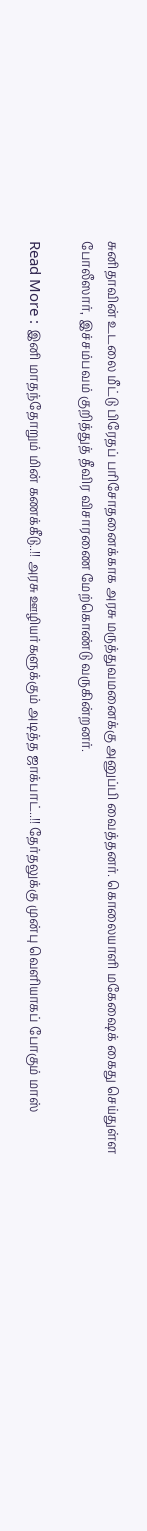சுனிதாவின் உடலை மீட்டு பிரேதப் பரிசோதனைக்காக அரசு மருத்துவமனைக்கு அனுப்பி வைத்தனர். கொலையாளி மகேஷைக் கைது செய்துள்ள போலீஸார், இச்சம்பவம் குறித்துத் தீவிர விசாரணை மேற்கொண்டு வருகின்றனர்.

Read More : இனி மாதந்தோறும் மின் கணக்கீடு..!! அரசு ஊழியர்களுக்கும் அடித்த ஜாக்பாட்..!! தேர்தலுக்கு முன்பு வெளியாகப் போகும் மாஸ்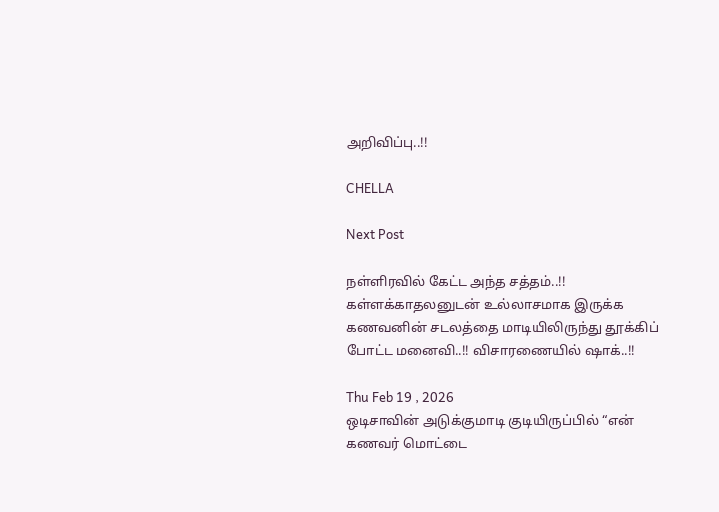அறிவிப்பு..!!

CHELLA

Next Post

நள்ளிரவில் கேட்ட அந்த சத்தம்..!! கள்ளக்காதலனுடன் உல்லாசமாக இருக்க கணவனின் சடலத்தை மாடியிலிருந்து தூக்கிப் போட்ட மனைவி..!! விசாரணையில் ஷாக்..!!

Thu Feb 19 , 2026
ஒடிசாவின் அடுக்குமாடி குடியிருப்பில் “என் கணவர் மொட்டை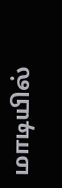மாடியில்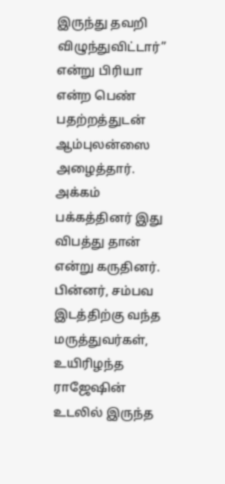இருந்து தவறி விழுந்துவிட்டார்” என்று பிரியா என்ற பெண் பதற்றத்துடன் ஆம்புலன்ஸை அழைத்தார். அக்கம் பக்கத்தினர் இது விபத்து தான் என்று கருதினர். பின்னர், சம்பவ இடத்திற்கு வந்த மருத்துவர்கள், உயிரிழந்த ராஜேஷின் உடலில் இருந்த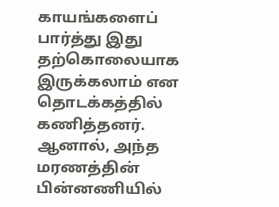காயங்களைப் பார்த்து இது தற்கொலையாக இருக்கலாம் என தொடக்கத்தில் கணித்தனர். ஆனால், அந்த மரணத்தின் பின்னணியில்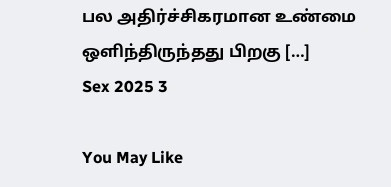பல அதிர்ச்சிகரமான உண்மை ஒளிந்திருந்தது பிறகு […]
Sex 2025 3

You May Like